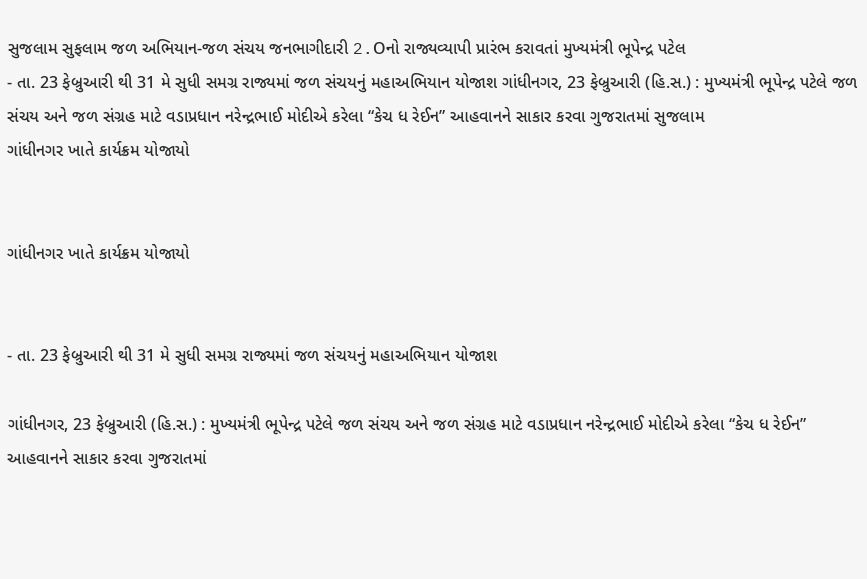સુજલામ સુફલામ જળ અભિયાન-જળ સંચય જનભાગીદારી 2.Oનો રાજ્યવ્યાપી પ્રારંભ કરાવતાં મુખ્યમંત્રી ભૂપેન્દ્ર પટેલ
- તા. 23 ફેબ્રુઆરી થી 31 મે સુધી સમગ્ર રાજ્યમાં જળ સંચયનું મહાઅભિયાન યોજાશ ગાંધીનગર, 23 ફેબ્રુઆરી (હિ.સ.) : મુખ્યમંત્રી ભૂપેન્દ્ર પટેલે જળ સંચય અને જળ સંગ્રહ માટે વડાપ્રધાન નરેન્દ્રભાઈ મોદીએ કરેલા “કેચ ધ રેઈન” આહવાનને સાકાર કરવા ગુજરાતમાં સુજલામ
ગાંધીનગર ખાતે કાર્યક્રમ યોજાયો


ગાંધીનગર ખાતે કાર્યક્રમ યોજાયો


- તા. 23 ફેબ્રુઆરી થી 31 મે સુધી સમગ્ર રાજ્યમાં જળ સંચયનું મહાઅભિયાન યોજાશ

ગાંધીનગર, 23 ફેબ્રુઆરી (હિ.સ.) : મુખ્યમંત્રી ભૂપેન્દ્ર પટેલે જળ સંચય અને જળ સંગ્રહ માટે વડાપ્રધાન નરેન્દ્રભાઈ મોદીએ કરેલા “કેચ ધ રેઈન” આહવાનને સાકાર કરવા ગુજરાતમાં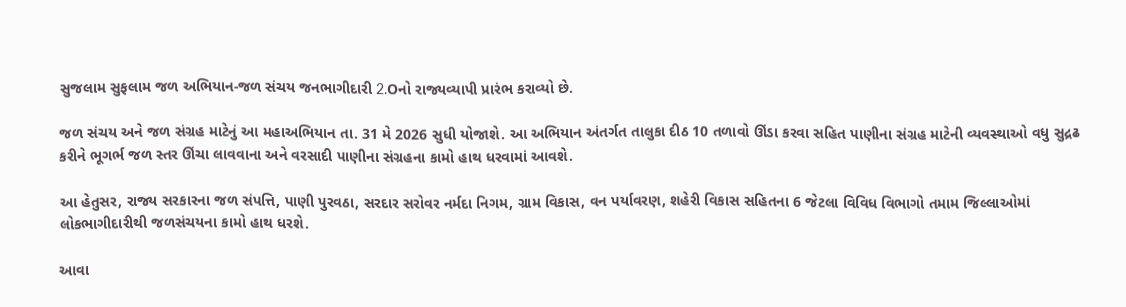સુજલામ સુફલામ જળ અભિયાન-જળ સંચય જનભાગીદારી 2.Oનો રાજ્યવ્યાપી પ્રારંભ કરાવ્યો છે.

જળ સંચય અને જળ સંગ્રહ માટેનું આ મહાઅભિયાન તા. 31 મે 2026 સુધી યોજાશે. આ અભિયાન અંતર્ગત તાલુકા દીઠ 10 તળાવો ઊંડા કરવા સહિત પાણીના સંગ્રહ માટેની વ્યવસ્થાઓ વધુ સુદ્રઢ કરીને ભૂગર્ભ જળ સ્તર ઊંચા લાવવાના અને વરસાદી પાણીના સંગ્રહના કામો હાથ ધરવામાં આવશે.

આ હેતુસર, રાજ્ય સરકારના જળ સંપત્તિ, પાણી પુરવઠા, સરદાર સરોવર નર્મદા નિગમ, ગ્રામ વિકાસ, વન પર્યાવરણ, શહેરી વિકાસ સહિતના 6 જેટલા વિવિધ વિભાગો તમામ જિલ્લાઓમાં લોકભાગીદારીથી જળસંચયના કામો હાથ ધરશે.

આવા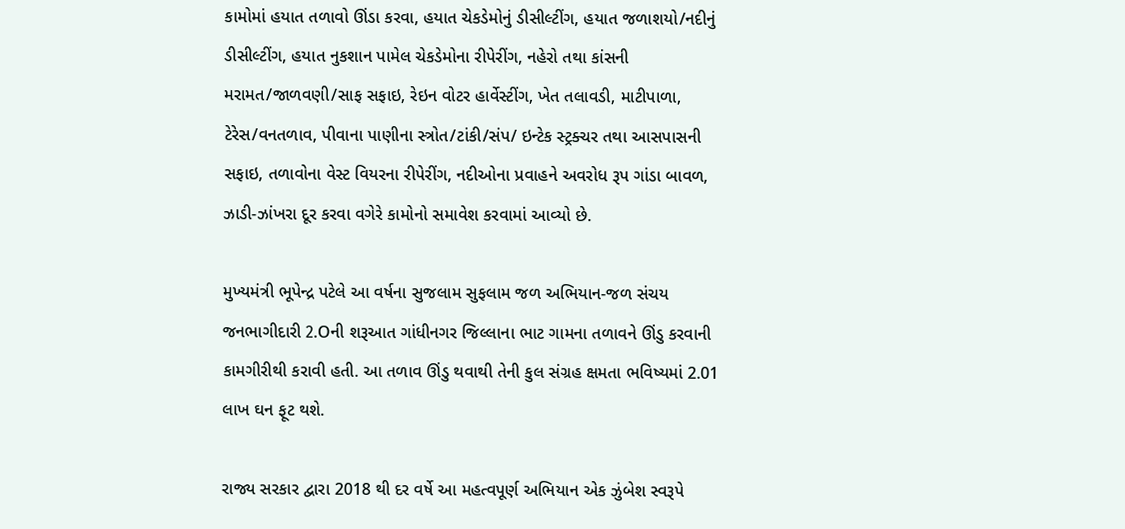કામોમાં હયાત તળાવો ઊંડા કરવા, હયાત ચેકડેમોનું ડીસીલ્ટીંગ, હયાત જળાશયો/નદીનું ડીસીલ્ટીંગ, હયાત નુકશાન પામેલ ચેકડેમોના રીપેરીંગ, નહેરો તથા કાંસની મરામત/જાળવણી/સાફ સફાઇ, રેઇન વોટર હાર્વેસ્ટીંગ, ખેત તલાવડી, માટીપાળા, ટેરેસ/વનતળાવ, પીવાના પાણીના સ્ત્રોત/ટાંકી/સંપ/ ઇન્ટેક સ્ટ્રક્ચર તથા આસપાસની સફાઇ, તળાવોના વેસ્ટ વિયરના રીપેરીંગ, નદીઓના પ્રવાહને અવરોધ રૂપ ગાંડા બાવળ, ઝાડી-ઝાંખરા દૂર કરવા વગેરે કામોનો સમાવેશ કરવામાં આવ્યો છે.

મુખ્યમંત્રી ભૂપેન્દ્ર પટેલે આ વર્ષના સુજલામ સુફલામ જળ અભિયાન-જળ સંચય જનભાગીદારી 2.Oની શરૂઆત ગાંધીનગર જિલ્લાના ભાટ ગામના તળાવને ઊંડુ કરવાની કામગીરીથી કરાવી હતી. આ તળાવ ઊંડુ થવાથી તેની કુલ સંગ્રહ ક્ષમતા ભવિષ્યમાં 2.01 લાખ ઘન ફૂટ થશે.

રાજ્ય સરકાર દ્વારા 2018 થી દર વર્ષે આ મહત્વપૂર્ણ અભિયાન એક ઝુંબેશ સ્વરૂપે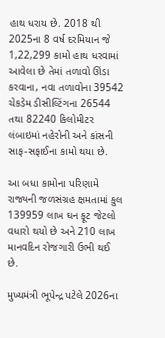હાથ ધરાય છે. 2018 થી 2025ના 8 વર્ષ દરમિયાન જે 1,22,299 કામો હાથ ધરવામાં આવેલા છે તેમાં તળાવો ઊંડા કરવાના, નવા તળાવોના 39542 ચેકડેમ ડીસીલ્ટિંગના 26544 તથા 82240 કિલોમીટર લંબાઇમાં નહેરોની અને કાંસની સાફ-સફાઈના કામો થયા છે.

આ બધા કામોના પરિણામે રાજ્યની જળસંગ્રહ ક્ષમતામાં કુલ 139959 લાખ ઘન ફૂટ જેટલો વધારો થયો છે અને 210 લાખ માનવદિન રોજગારી ઉભી થઈ છે.

મુખ્યમંત્રી ભૂપેન્દ્ર પટેલે 2026ના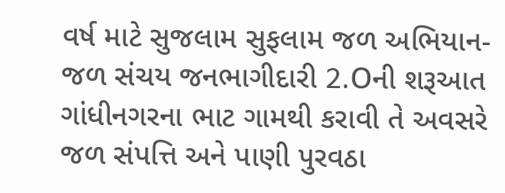વર્ષ માટે સુજલામ સુફલામ જળ અભિયાન-જળ સંચય જનભાગીદારી 2.Oની શરૂઆત ગાંધીનગરના ભાટ ગામથી કરાવી તે અવસરે જળ સંપત્તિ અને પાણી પુરવઠા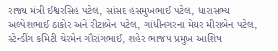રાજ્ય મંત્રી ઈશ્વરસિહ પટેલ, સાંસદ હસમુખભાઈ પટેલ, ધારાસભ્ય અલ્પેશભાઈ ઠાકોર અને રીટાબેન પટેલ, ગાંધીનગરના મેયર મીરાબેન પટેલ, સ્ટેન્ડીંગ કમિટી ચેરમેન ગૌરાંગભાઈ, શહેર ભાજપ પ્રમુખ આશિષ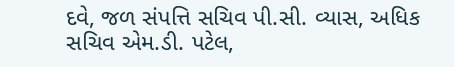દવે, જળ સંપત્તિ સચિવ પી.સી. વ્યાસ, અધિક સચિવ એમ.ડી. પટેલ,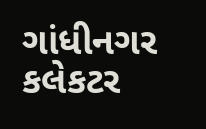ગાંધીનગર કલેકટર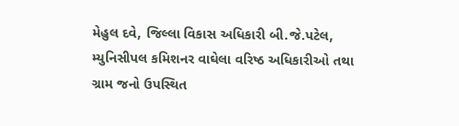મેહુલ દવે, જિલ્લા વિકાસ અધિકારી બી.જે.પટેલ, મ્યુનિસીપલ કમિશનર વાઘેલા વરિષ્ઠ અધિકારીઓ તથા ગ્રામ જનો ઉપસ્થિત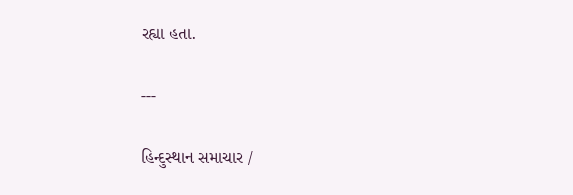રહ્યા હતા.

---

હિન્દુસ્થાન સમાચાર /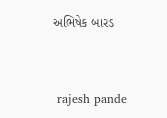અભિષેક બારડ


 rajesh pande